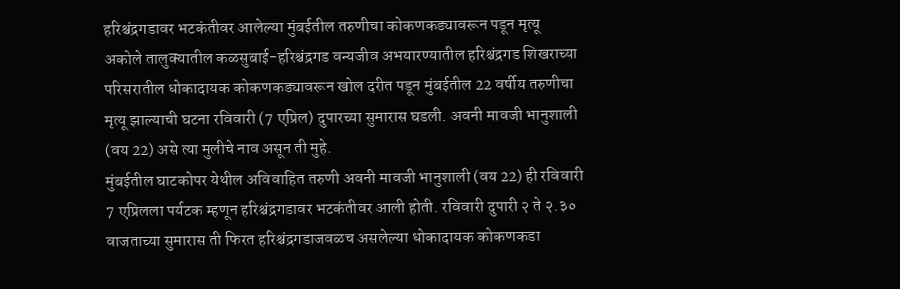हरिश्चंद्रगडावर भटकंतीवर आलेल्या मुंबईतील तरुणीचा कोकणकड्यावरून पडून मृत्यू
अकोले तालुक्यातील कळसुबाई-हरिश्चंद्रगड वन्यजीव अभयारण्यातील हरिश्चंद्रगड शिखराच्या परिसरातील धोकादायक कोकणकड्यावरून खोल दरीत पडून मुंबईतील 22 वर्षीय तरुणीचा मृत्यू झाल्याची घटना रविवारी (7 एप्रिल) दुपारच्या सुमारास घडली. अवनी मावजी भानुशाली (वय 22) असे त्या मुलीचे नाव असून ती मुहे.
मुंबईतील घाटकोपर येथील अविवाहित तरुणी अवनी मावजी भानुशाली (वय 22) ही रविवारी 7 एप्रिलला पर्यटक म्हणून हरिश्चंद्रगडावर भटकंतीवर आली होती. रविवारी दुपारी २ ते २.३० वाजताच्या सुमारास ती फिरत हरिश्चंद्रगडाजवळच असलेल्या धोकादायक कोकणकडा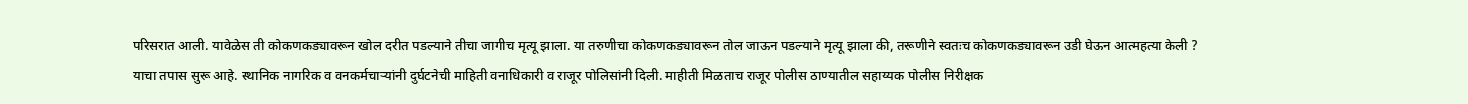परिसरात आली. यावेळेस ती कोकणकड्यावरून खोल दरीत पडल्याने तीचा जागीच मृत्यू झाला. या तरुणीचा कोकणकड्यावरून तोल जाऊन पडल्याने मृत्यू झाला की, तरूणीने स्वतःच कोकणकड्यावरून उडी घेऊन आत्महत्या केली ? याचा तपास सुरू आहे. स्थानिक नागरिक व वनकर्मचाऱ्यांनी दुर्घटनेची माहिती वनाधिकारी व राजूर पोलिसांनी दिली. माहीती मिळताच राजूर पोलीस ठाण्यातील सहाय्यक पोलीस निरीक्षक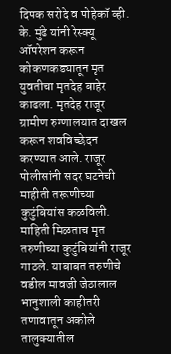दिपक सरोदे व पोहेकॉ व्ही. के. मुंढे यांनी रेस्क्यू ऑपरेशन करून कोकणकड्यातून मृत युवतीचा मृतदेह बाहेर काढला. मृतदेह राजूर ग्रामीण रुग्णालयात दाखल करून शवविच्छेदन करण्यात आले. राजूर पोलीसांनी सदर घटनेची माहीती तरूणीच्या कुटुंबियांस कळविली. माहिती मिळताच मृत तरुणीच्या कुटुंबियांनी राजूर गाठले. याबाबत तरुणीचे वडील मावजी जेठालाल भानुशाली काहीतरी तणावातून अकोले तालुक्यातील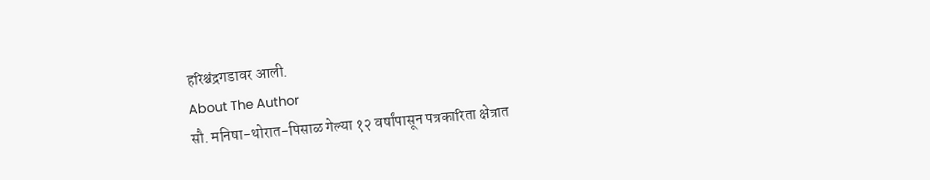हरिश्चंद्रगडावर आली.
About The Author
सौ. मनिषा-थोरात-पिसाळ गेल्या १२ वर्षांपासून पत्रकारिता क्षेत्रात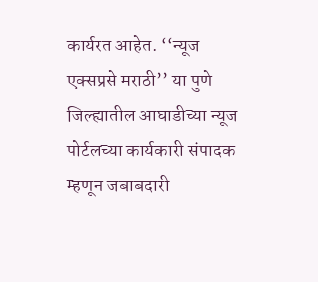कार्यरत आहेत. ‘‘न्यूज एक्सप्रसे मराठी’’ या पुणे जिल्ह्यातील आघाडीच्या न्यूज पोर्टलच्या कार्यकारी संपादक म्हणून जबाबदारी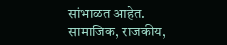सांभाळत आहेत. सामाजिक, राजकीय,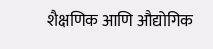शैक्षणिक आणि औद्योगिक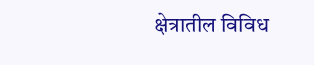क्षेत्रातील विविध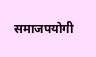समाजपयोगी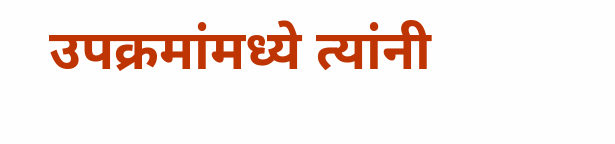उपक्रमांमध्ये त्यांनी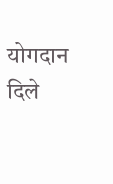योगदान दिले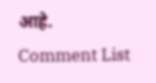आहे.
Comment List